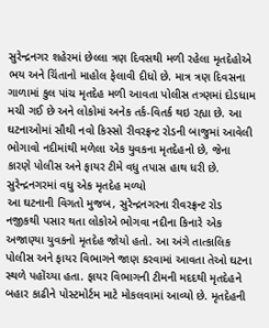સુરેન્દ્રનગર શહેરમાં છેલ્લા ત્રણ દિવસથી મળી રહેલા મૃતદેહોએ ભય અને ચિંતાનો માહોલ ફેલાવી દીધો છે. માત્ર ત્રણ દિવસના ગાળામાં કુલ પાંચ મૃતદેહ મળી આવતા પોલીસ તત્ર્ણમાં દોડધામ મચી ગઈ છે અને લોકોમાં અનેક તર્ક-વિતર્ક થઇ રહ્યા છે. આ ઘટનાઓમાં સૌથી નવો કિસ્સો રીવરફ્રન્ટ રોડની બાજુમાં આવેલી ભોગાવો નદીમાંથી મળેલા એક યુવકના મૃતદેહનો છે, જેના કારણે પોલીસ અને ફાયર ટીમે વધુ તપાસ હાથ ધરી છે.
સુરેન્દ્રનગરમાં વધુ એક મૃતદેહ મળ્યો
આ ઘટનાની વિગતો મુજબ, સુરેન્દ્રનગરના રીવરફ્રન્ટ રોડ નજીકથી પસાર થતા લોકોએ ભોગવા નદીના કિનારે એક અજાણ્યા યુવકનો મૃતદેહ જોયો હતો. આ અંગે તાત્કાલિક પોલીસ અને ફાયર વિભાગને જાણ કરવામાં આવતા તેઓ ઘટના સ્થળે પહોંચ્યા હતા. ફાયર વિભાગની ટીમની મદદથી મૃતદેહને બહાર કાઢીને પોસ્ટમોર્ટમ માટે મોકલવામાં આવ્યો છે. મૃતદેહની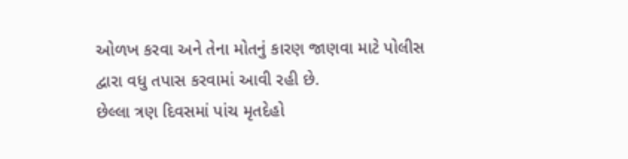ઓળખ કરવા અને તેના મોતનું કારણ જાણવા માટે પોલીસ દ્વારા વધુ તપાસ કરવામાં આવી રહી છે.
છેલ્લા ત્રણ દિવસમાં પાંચ મૃતદેહો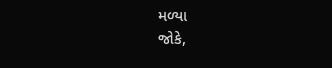મળ્યા
જોકે,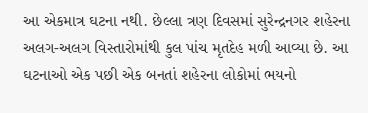આ એકમાત્ર ઘટના નથી. છેલ્લા ત્રણ દિવસમાં સુરેન્દ્રનગર શહેરના અલગ-અલગ વિસ્તારોમાંથી કુલ પાંચ મૃતદેહ મળી આવ્યા છે. આ ઘટનાઓ એક પછી એક બનતાં શહેરના લોકોમાં ભયનો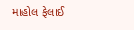માહોલ ફેલાઈ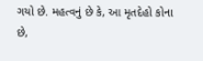ગયો છે. મહત્વનું છે કે, આ મૃતદેહો કોના છે,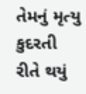તેમનું મૃત્યુ કુદરતી રીતે થયું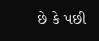છે કે પછી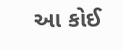આ કોઈ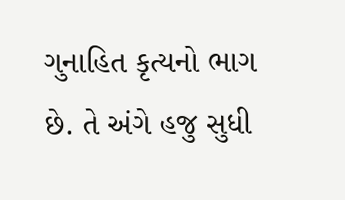ગુનાહિત કૃત્યનો ભાગ છે. તે અંગે હજુ સુધી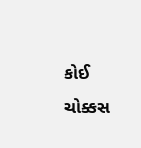કોઈ ચોક્કસ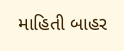માહિતી બાહર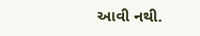આવી નથી.